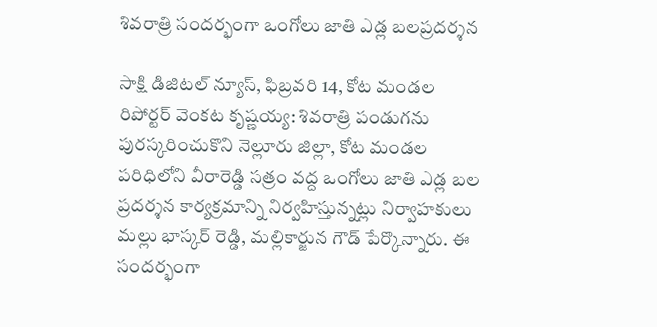శివరాత్రి సందర్భంగా ఒంగోలు జాతి ఎడ్ల బలప్రదర్శన

సాక్షి డిజిటల్ న్యూస్, ఫిబ్రవరి 14, కోట మండల రిపోర్టర్ వెంకట కృష్ణయ్య: శివరాత్రి పండుగను పురస్కరించుకొని నెల్లూరు జిల్లా, కోట మండల పరిధిలోని వీరారెడ్డి సత్రం వద్ద ఒంగోలు జాతి ఎడ్ల బల ప్రదర్శన కార్యక్రమాన్ని నిర్వహిస్తున్నట్లు నిర్వాహకులు మల్లు భాస్కర్ రెడ్డి, మల్లికార్జున గౌడ్ పేర్కొన్నారు. ఈ సందర్భంగా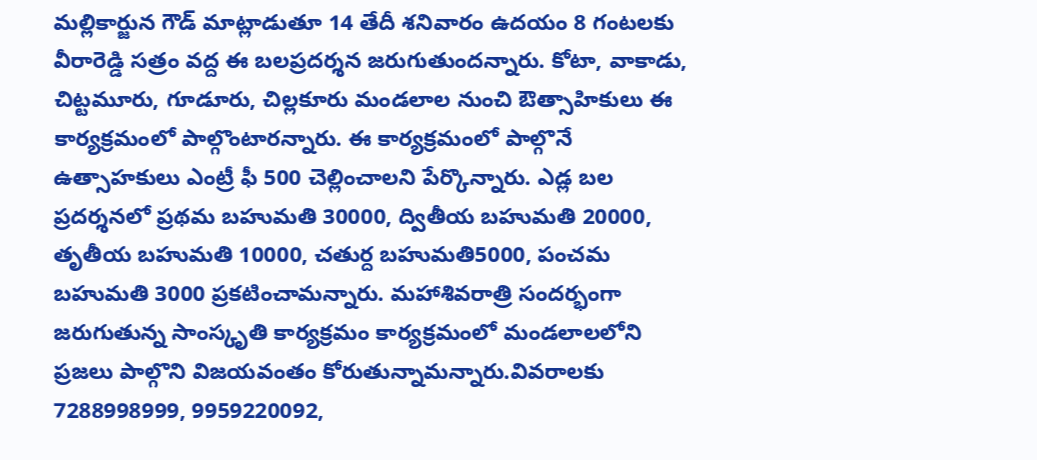మల్లికార్జున గౌడ్ మాట్లాడుతూ 14 తేదీ శనివారం ఉదయం 8 గంటలకు వీరారెడ్డి సత్రం వద్ద ఈ బలప్రదర్శన జరుగుతుందన్నారు. కోటా, వాకాడు, చిట్టమూరు, గూడూరు, చిల్లకూరు మండలాల నుంచి ఔత్సాహికులు ఈ కార్యక్రమంలో పాల్గొంటారన్నారు. ఈ కార్యక్రమంలో పాల్గొనే ఉత్సాహకులు ఎంట్రీ ఫీ 500 చెల్లించాలని పేర్కొన్నారు. ఎడ్ల బల ప్రదర్శనలో ప్రథమ బహుమతి 30000, ద్వితీయ బహుమతి 20000, తృతీయ బహుమతి 10000, చతుర్ద బహుమతి5000, పంచమ బహుమతి 3000 ప్రకటించామన్నారు. మహాశివరాత్రి సందర్భంగా జరుగుతున్న సాంస్కృతి కార్యక్రమం కార్యక్రమంలో మండలాలలోని ప్రజలు పాల్గొని విజయవంతం కోరుతున్నామన్నారు.వివరాలకు 7288998999, 9959220092,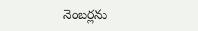నెంబర్లను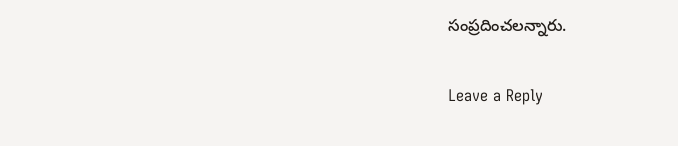సంప్రదించలన్నారు.

Leave a Reply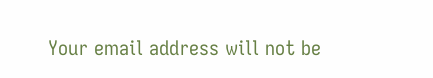Your email address will not be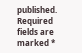published. Required fields are marked *